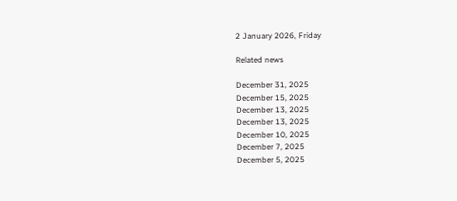2 January 2026, Friday

Related news

December 31, 2025
December 15, 2025
December 13, 2025
December 13, 2025
December 10, 2025
December 7, 2025
December 5, 2025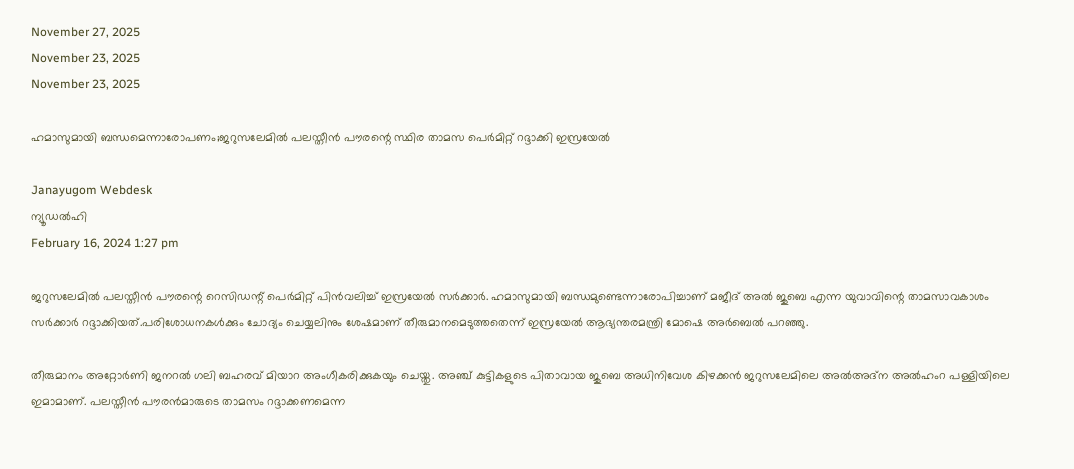November 27, 2025
November 23, 2025
November 23, 2025

ഹമാസുമായി ബന്ധമെന്നാരോപണം;ജറുസലേമില്‍ പലസ്തീന്‍ പൗരന്റെ സ്ഥിര താമസ പെര്‍മിറ്റ് റദ്ദാക്കി ഇസ്രയേല്‍

Janayugom Webdesk
ന്യൂഡല്‍ഹി
February 16, 2024 1:27 pm

ജറുസലേമില്‍ പലസ്തീന്‍ പൗരന്റെ റെസിഡന്റ് പെർമിറ്റ് പിന്‍വലിച്ച് ഇസ്രയേല്‍ സര്‍ക്കാര്‍. ഹമാസുമായി ബന്ധമുണ്ടെന്നാരോപിച്ചാണ് മജീദ് അല്‍ ജുബെ എന്ന യുവാവിന്റെ താമസാവകാശം സര്‍ക്കാര്‍ റദ്ദാക്കിയത്.പരിശോധനകൾക്കും ചോദ്യം ചെയ്യലിനും ശേഷമാണ് തീരുമാനമെടുത്തതെന്ന് ഇസ്രയേല്‍ ആഭ്യന്തരമന്ത്രി മോഷെ അര്‍ബെല്‍ പറഞ്ഞു.

തീരുമാനം അറ്റോര്‍ണി ജനറല്‍ ഗലി ബഹരവ് മിയാറ അംഗീകരിക്കുകയും ചെയ്തു. അഞ്ച് കുട്ടികളുടെ പിതാവായ ജുബെ അധിനിവേശ കിഴക്കന്‍ ജറുസലേമിലെ അല്‍അദ്‌ന അല്‍ഹംറ പള്ളിയിലെ ഇമാമാണ്. പലസ്തീന്‍ പൗരൻമാരുടെ താമസം റദ്ദാക്കണമെന്ന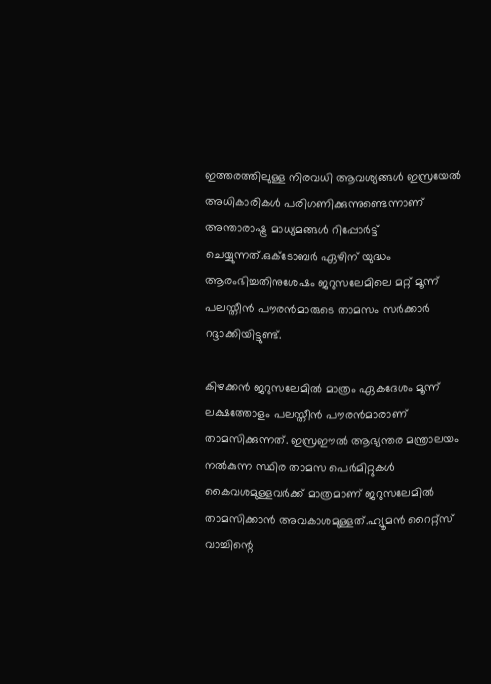ഇത്തരത്തിലുള്ള നിരവധി ആവശ്യങ്ങള്‍ ഇസ്രയേല്‍ അധികാരികള്‍ പരിഗണിക്കുന്നുണ്ടെന്നാണ് അന്താരാഷ്ട്ര മാധ്യമങ്ങള്‍ റിപ്പോര്‍ട്ട് ചെയ്യുന്നത്.ഒക്ടോബര്‍ ഏഴിന് യുദ്ധം ആരംഭിച്ചതിനുശേഷം ജറുസലേമിലെ മറ്റ് മൂന്ന് പലസ്തീന്‍ പൗരന്‍മാരുടെ താമസം സര്‍ക്കാര്‍ റദ്ദാക്കിയിട്ടുണ്ട്.

കിഴക്കന്‍ ജറുസലേമില്‍ മാത്രം ഏകദേശം മൂന്ന് ലക്ഷത്തോളം പലസ്തീന്‍ പൗരന്‍മാരാണ് താമസിക്കുന്നത്. ഇസ്രഈൽ ആഭ്യന്തര മന്ത്രാലയം നല്‍കുന്ന സ്ഥിര താമസ പെര്‍മിറ്റുകള്‍ കൈവശമുള്ളവര്‍ക്ക് മാത്രമാണ് ജറുസലേമില്‍ താമസിക്കാന്‍ അവകാശമുള്ളത്.ഹ്യൂമന്‍ റൈറ്റ്‌സ് വാച്ചിന്റെ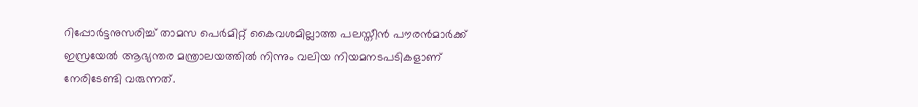റിപ്പോര്‍ട്ടനുസരിച്ച് താമസ പെര്‍മിറ്റ് കൈവശമില്ലാത്ത പലസ്തീന്‍ പൗരന്‍മാര്‍ക്ക് ഇസ്രയേല്‍ ആഭ്യന്തര മന്ത്രാലയത്തില്‍ നിന്നും വലിയ നിയമനടപടികളാണ് നേരിടേണ്ടി വരുന്നത്.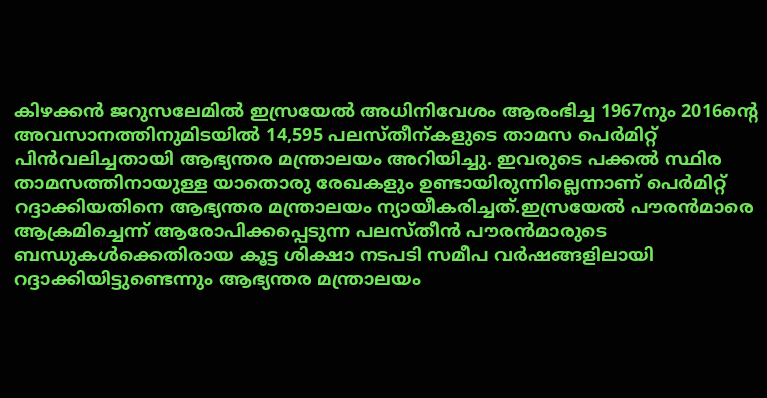കിഴക്കന്‍ ജറുസലേമില്‍ ഇസ്രയേല്‍ അധിനിവേശം ആരംഭിച്ച 1967നും 2016ന്റെ അവസാനത്തിനുമിടയില്‍ 14,595 പലസ്തീന്കളുടെ താമസ പെര്‍മിറ്റ് പിന്‍വലിച്ചതായി ആഭ്യന്തര മന്ത്രാലയം അറിയിച്ചു. ഇവരുടെ പക്കല്‍ സ്ഥിര താമസത്തിനായുള്ള യാതൊരു രേഖകളും ഉണ്ടായിരുന്നില്ലെന്നാണ് പെര്‍മിറ്റ് റദ്ദാക്കിയതിനെ ആഭ്യന്തര മന്ത്രാലയം ന്യായീകരിച്ചത്.ഇസ്രയേല്‍ പൗരന്‍മാരെ ആക്രമിച്ചെന്ന് ആരോപിക്കപ്പെടുന്ന പലസ്തീന്‍ പൗരന്‍മാരുടെ ബന്ധുകള്‍ക്കെതിരായ കൂട്ട ശിക്ഷാ നടപടി സമീപ വര്‍ഷങ്ങളിലായി റദ്ദാക്കിയിട്ടുണ്ടെന്നും ആഭ്യന്തര മന്ത്രാലയം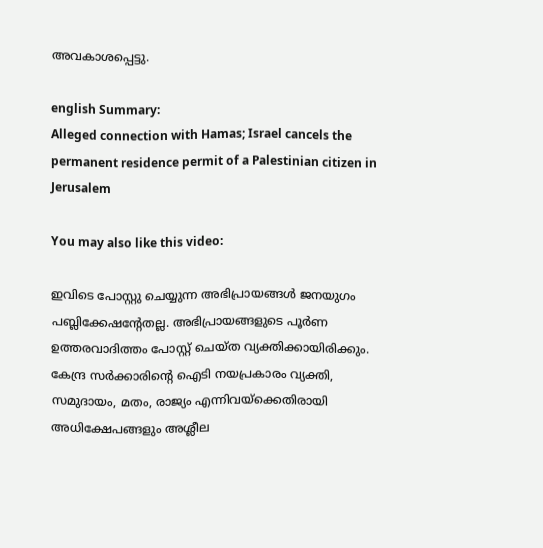അവകാശപ്പെട്ടു.

english Summary:
Alleged connection with Hamas; Israel cancels the permanent residence permit of a Palestinian citizen in Jerusalem

You may also like this video:

ഇവിടെ പോസ്റ്റു ചെയ്യുന്ന അഭിപ്രായങ്ങള്‍ ജനയുഗം പബ്ലിക്കേഷന്റേതല്ല. അഭിപ്രായങ്ങളുടെ പൂര്‍ണ ഉത്തരവാദിത്തം പോസ്റ്റ് ചെയ്ത വ്യക്തിക്കായിരിക്കും. കേന്ദ്ര സര്‍ക്കാരിന്റെ ഐടി നയപ്രകാരം വ്യക്തി, സമുദായം, മതം, രാജ്യം എന്നിവയ്‌ക്കെതിരായി അധിക്ഷേപങ്ങളും അശ്ലീല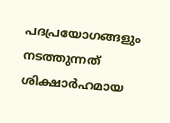പദപ്രയോഗങ്ങളും നടത്തുന്നത് ശിക്ഷാര്‍ഹമായ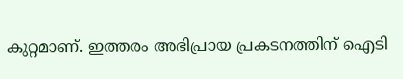കുറ്റമാണ്. ഇത്തരം അഭിപ്രായ പ്രകടനത്തിന് ഐടി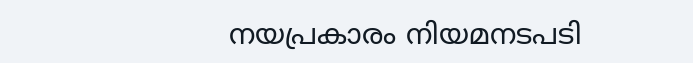നയപ്രകാരം നിയമനടപടി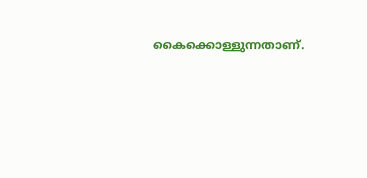കൈക്കൊള്ളുന്നതാണ്.